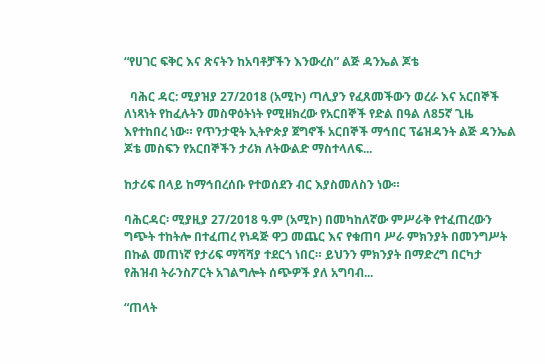“የሀገር ፍቅር እና ጽናትን ከአባቶቻችን እንውረስ” ልጅ ዳንኤል ጆቴ

  ባሕር ዳር: ሚያዝያ 27/2018 (አሚኮ) ጣሊያን የፈጸመችውን ወረራ እና አርበኞች ለነጻነት የከፈሉትን መስዋዕትነት የሚዘክረው የአርበኞች የድል በዓል ለ85ኛ ጊዜ እየተከበረ ነው። የጥንታዊት ኢትዮጵያ ጀግኖች አርበኞች ማኅበር ፕሬዝዳንት ልጅ ዳንኤል ጆቴ መስፍን የአርበኞችን ታሪክ ለትውልድ ማስተላለፍ...

ከታሪፍ በላይ ከማኅበረሰቡ የተወሰደን ብር እያስመለስን ነው።

ባሕርዳር፡ ሚያዚያ 27/2018 ዓ.ም (አሚኮ) በመካከለኛው ምሥራቅ የተፈጠረውን ግጭት ተከትሎ በተፈጠረ የነዳጅ ዋጋ መጨር እና የቁጠባ ሥራ ምክንያት በመንግሥት በኩል መጠነኛ የታሪፍ ማሻሻያ ተደርጎ ነበር። ይህንን ምክንያት በማድረግ በርካታ የሕዝብ ትራንስፖርት አገልግሎት ሰጭዎች ያለ አግባብ...

“ጠላት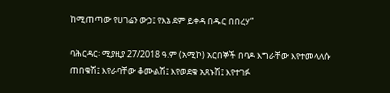ከሚጠጣው የሀገሬን ውኃ፤ የእኔ ደም ይቀዳ በዱር በበረሃ”

ባሕርዳር፡ ሚያዚያ 27/2018 ዓ.ም (አሚኮ) አርበኞች በባዶ እግራቸው እየተመላለሱ ጠበቁሽ፤ እየራባቸው ቆሙልሽ፤ እየወደቁ አጸኑሽ፤ እየተገፉ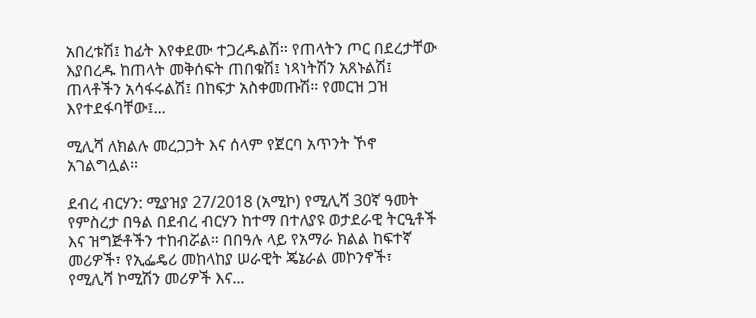አበረቱሽ፤ ከፊት እየቀደሙ ተጋረዱልሽ። የጠላትን ጦር በደረታቸው እያበረዱ ከጠላት መቅሰፍት ጠበቁሽ፤ ነጻነትሽን አጸኑልሽ፤ ጠላቶችን አሳፋሩልሽ፤ በከፍታ አስቀመጡሽ። የመርዝ ጋዝ እየተደፋባቸው፤...

ሚሊሻ ለክልሉ መረጋጋት እና ሰላም የጀርባ አጥንት ኾኖ አገልግሏል።

ደብረ ብርሃን: ሚያዝያ 27/2018 (አሚኮ) የሚሊሻ 30ኛ ዓመት የምስረታ በዓል በደብረ ብርሃን ከተማ በተለያዩ ወታደራዊ ትርዒቶች እና ዝግጅቶችን ተከብሯል። በበዓሉ ላይ የአማራ ክልል ከፍተኛ መሪዎች፣ የኢፌዴሪ መከላከያ ሠራዊት ጄኔራል መኮንኖች፣ የሚሊሻ ኮሚሽን መሪዎች እና...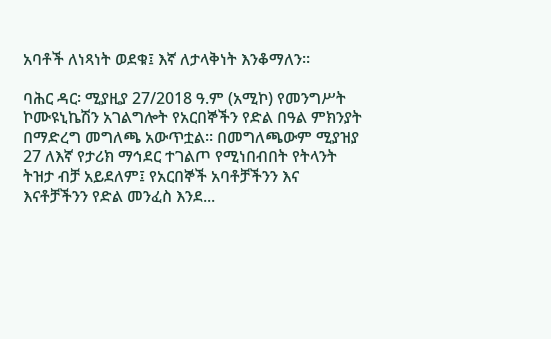አባቶች ለነጻነት ወደቁ፤ እኛ ለታላቅነት እንቆማለን።

ባሕር ዳር፡ ሚያዚያ 27/2018 ዓ.ም (አሚኮ) የመንግሥት ኮሙዩኒኬሽን አገልግሎት የአርበኞችን የድል በዓል ምክንያት በማድረግ መግለጫ አውጥቷል። በመግለጫውም ሚያዝያ 27 ለእኛ የታሪክ ማኅደር ተገልጦ የሚነበብበት የትላንት ትዝታ ብቻ አይደለም፤ የአርበኞች አባቶቻችንን እና እናቶቻችንን የድል መንፈስ እንደ...